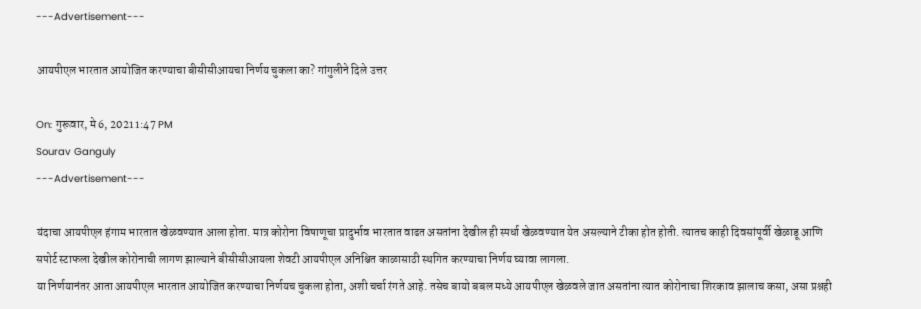---Advertisement---

आयपीएल भारतात आयोजित करण्याचा बीसीसीआयचा निर्णय चुकला का? गांगुलीने दिले उत्तर

On: गुरूवार, मे 6, 2021 1:47 PM
Sourav Ganguly
---Advertisement---

यंदाचा आयपीएल हंगाम भारतात खेळवण्यात आला होता. मात्र कोरोना विषाणूचा प्रादुर्भाव भारतात वाढत असतांना देखील ही स्पर्धा खेळवण्यात येत असल्याने टीका होत होती. त्यातच काही दिवसांपूर्वी खेळाडू आणि सपोर्ट स्टाफला देखील कोरोनाची लागण झाल्याने बीसीसीआयला शेवटी आयपीएल अनिश्चित काळासाठी स्थगित करण्याचा निर्णय घ्यावा लागला.
या निर्णयानंतर आता आयपीएल भारतात आयोजित करण्याचा निर्णयच चुकला होता, अशी चर्चा रंगते आहे. तसेच बायो बबल मध्ये आयपीएल खेळवले जात असतांना त्यात कोरोनाचा शिरकाव झालाच कसा, असा प्रश्नही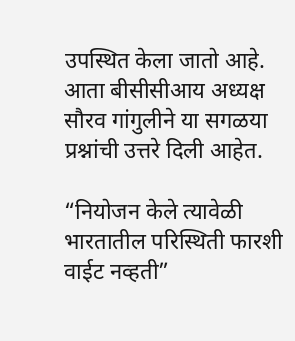उपस्थित केला जातो आहे. आता बीसीसीआय अध्यक्ष सौरव गांगुलीने या सगळया प्रश्नांची उत्तरे दिली आहेत.

“नियोजन केले त्यावेळी भारतातील परिस्थिती फारशी वाईट नव्हती”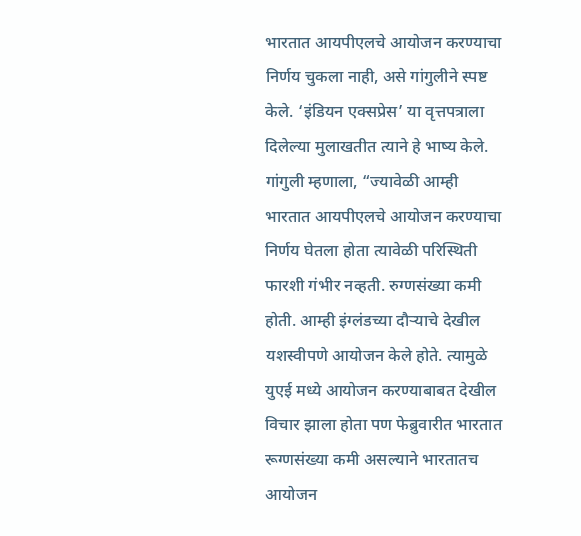भारतात आयपीएलचे आयोजन करण्याचा निर्णय चुकला नाही, असे गांगुलीने स्पष्ट केले. ‘इंडियन एक्सप्रेस’ या वृत्तपत्राला दिलेल्या मुलाखतीत त्याने हे भाष्य केले. गांगुली म्हणाला, “ज्यावेळी आम्ही भारतात आयपीएलचे आयोजन करण्याचा निर्णय घेतला होता त्यावेळी परिस्थिती फारशी गंभीर नव्हती. रुग्णसंख्या कमी होती. आम्ही इंग्लंडच्या दौऱ्याचे देखील यशस्वीपणे आयोजन केले होते. त्यामुळे युएई मध्ये आयोजन करण्याबाबत देखील विचार झाला होता पण फेब्रुवारीत भारतात रूग्णसंख्या कमी असल्याने भारतातच आयोजन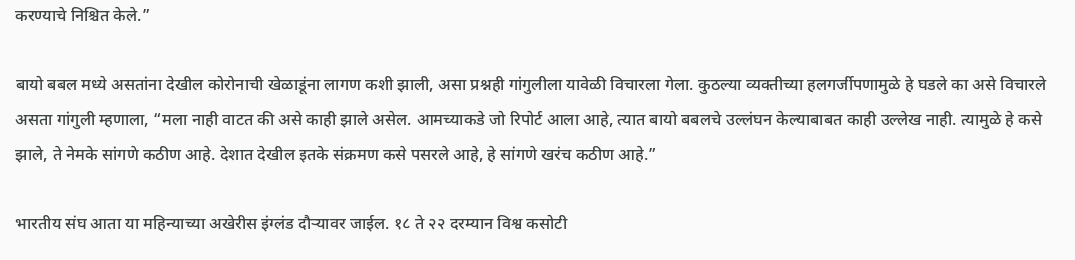करण्याचे निश्चित केले.”

बायो बबल मध्ये असतांना देखील कोरोनाची खेळाडूंना लागण कशी झाली, असा प्रश्नही गांगुलीला यावेळी विचारला गेला. कुठल्या व्यक्तीच्या हलगर्जीपणामुळे हे घडले का असे विचारले असता गांगुली म्हणाला, “मला नाही वाटत की असे काही झाले असेल. आमच्याकडे जो रिपोर्ट आला आहे, त्यात बायो बबलचे उल्लंघन केल्याबाबत काही उल्लेख नाही. त्यामुळे हे कसे झाले, ते नेमके सांगणे कठीण आहे. देशात देखील इतके संक्रमण कसे पसरले आहे, हे सांगणे खरंच कठीण आहे.”

भारतीय संघ आता या महिन्याच्या अखेरीस इंग्लंड दौर्‍यावर जाईल. १८ ते २२ दरम्यान विश्व कसोटी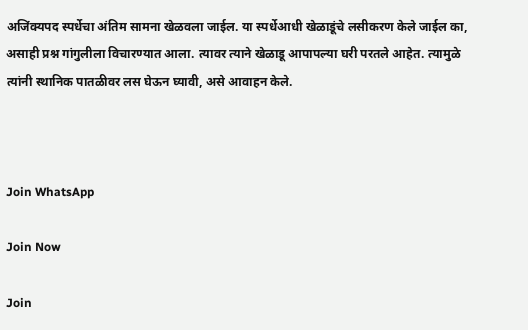अजिंक्यपद स्पर्धेचा अंतिम सामना खेळवला जाईल. या स्पर्धेआधी खेळाडूंचे लसीकरण केले जाईल का, असाही प्रश्न गांगुलीला विचारण्यात आला. त्यावर त्याने खेळाडू आपापल्या घरी परतले आहेत. त्यामुळे त्यांनी स्थानिक पातळीवर लस घेऊन घ्यावी, असे आवाहन केले.



Join WhatsApp

Join Now

Join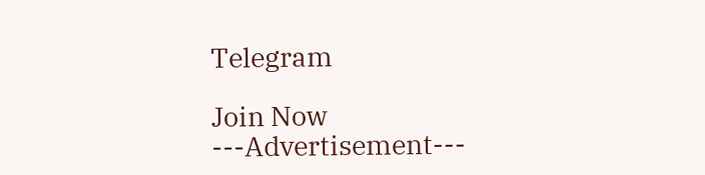Telegram

Join Now
---Advertisement---